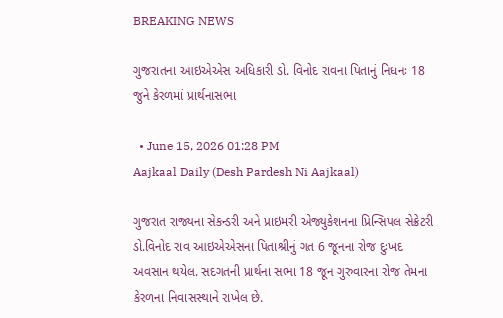BREAKING NEWS

ગુજરાતના આઇએએસ અધિકારી ડો. વિનોદ રાવના પિતાનું નિધનઃ 18 જુને કેરળમાં પ્રાર્થનાસભા

  • June 15, 2026 01:28 PM
Aajkaal Daily (Desh Pardesh Ni Aajkaal)

ગુજરાત રાજ્યના સેકન્ડરી અને પ્રાઇમરી એજ્યુકેશનના પ્રિન્સિપલ સેક્રેટરી ડો.વિનોદ રાવ આઇએએસના પિતાશ્રીનું ગત 6 જૂનના રોજ દુઃખદ અવસાન થયેલ. સદગતની પ્રાર્થના સભા 18 જૂન ગુરુવારના રોજ તેમના કેરળના નિવાસસ્થાને રાખેલ છે.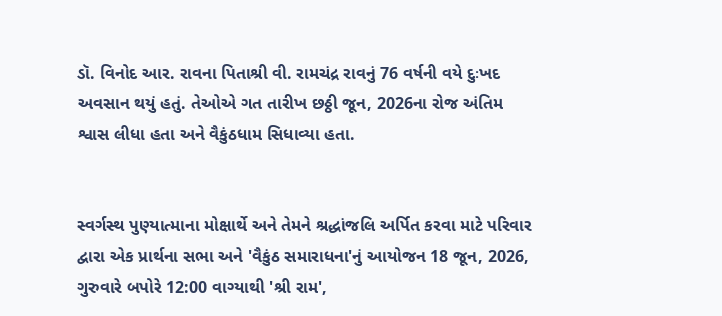ડૉ. વિનોદ આર. રાવના પિતાશ્રી વી. રામચંદ્ર રાવનું 76 વર્ષની વયે દુઃખદ અવસાન થયું હતું. તેઓએ ગત તારીખ છઠ્ઠી જૂન, 2026ના રોજ અંતિમ શ્વાસ લીધા હતા અને વૈકુંઠધામ સિધાવ્યા હતા.


સ્વર્ગસ્થ પુણ્યાત્માના મોક્ષાર્થે અને તેમને શ્રદ્ધાંજલિ અર્પિત કરવા માટે પરિવાર દ્વારા એક પ્રાર્થના સભા અને 'વૈકુંઠ સમારાધના'નું આયોજન 18 જૂન, 2026, ગુરુવારે બપોરે 12:00 વાગ્યાથી 'શ્રી રામ',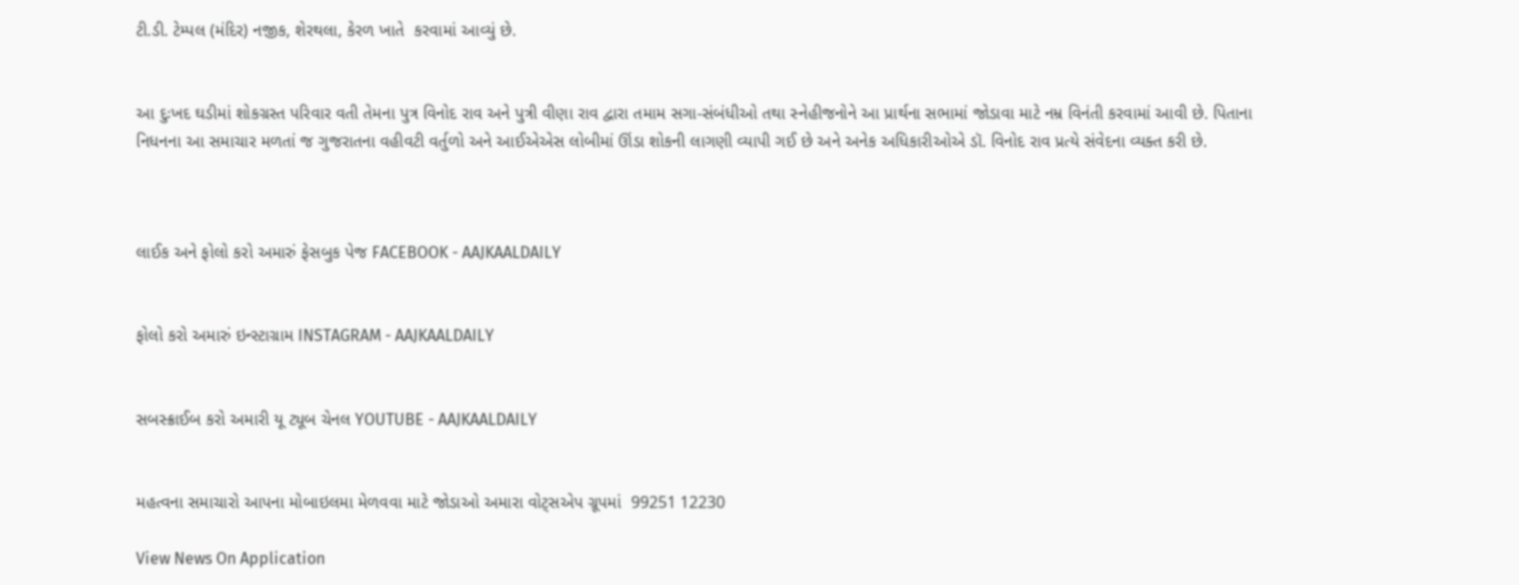ટી.ડી. ટેમ્પલ (મંદિર) નજીક, શેરથલા, કેરળ ખાતે  કરવામાં આવ્યું છે.


આ દુઃખદ ઘડીમાં શોકગ્રસ્ત પરિવાર વતી તેમના પુત્ર વિનોદ રાવ અને પુત્રી વીણા રાવ દ્વારા તમામ સગા-સંબંધીઓ તથા સ્નેહીજનોને આ પ્રાર્થના સભામાં જોડાવા માટે નમ્ર વિનંતી કરવામાં આવી છે. પિતાના નિધનના આ સમાચાર મળતાં જ ગુજરાતના વહીવટી વર્તુળો અને આઈએએસ લોબીમાં ઊંડા શોકની લાગણી વ્યાપી ગઈ છે અને અનેક અધિકારીઓએ ડૉ. વિનોદ રાવ પ્રત્યે સંવેદના વ્યક્ત કરી છે.



લાઈક અને ફોલો કરો અમારું ફેસબુક પેજ FACEBOOK - AAJKAALDAILY


ફોલો કરો અમારું ઇન્સ્ટાગ્રામ INSTAGRAM - AAJKAALDAILY


સબસ્ક્રાઈબ કરો અમારી યૂ ટ્યૂબ ચેનલ YOUTUBE - AAJKAALDAILY


મહત્વના સમાચારો આપના મોબાઇલમા મેળવવા માટે જોડાઓ અમારા વોટ્સએપ ગ્રૂપમાં  99251 12230

View News On Application